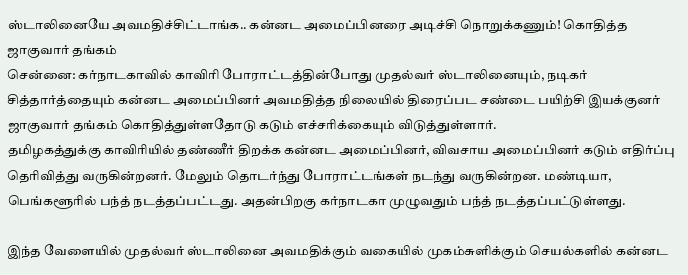ஸ்டாலினையே அவமதிச்சிட்டாங்க.. கன்னட அமைப்பினரை அடிச்சி நொறுக்கணும்! கொதித்த ஜாகுவார் தங்கம்
சென்னை: கர்நாடகாவில் காவிரி போராட்டத்தின்போது முதல்வர் ஸ்டாலினையும், நடிகர் சித்தார்த்தையும் கன்னட அமைப்பினர் அவமதித்த நிலையில் திரைப்பட சண்டை பயிற்சி இயக்குனர் ஜாகுவார் தங்கம் கொதித்துள்ளதோடு கடும் எச்சரிக்கையும் விடுத்துள்ளார்.
தமிழகத்துக்கு காவிரியில் தண்ணீர் திறக்க கன்னட அமைப்பினர், விவசாய அமைப்பினர் கடும் எதிர்ப்பு தெரிவித்து வருகின்றனர். மேலும் தொடர்ந்து போராட்டங்கள் நடந்து வருகின்றன. மண்டியா, பெங்களூரில் பந்த் நடத்தப்பட்டது. அதன்பிறகு கர்நாடகா முழுவதும் பந்த் நடத்தப்பட்டுள்ளது.

இந்த வேளையில் முதல்வர் ஸ்டாலினை அவமதிக்கும் வகையில் முகம்சுளிக்கும் செயல்களில் கன்னட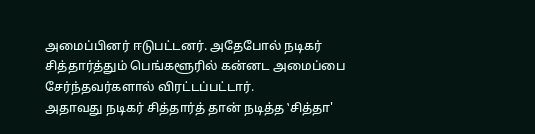அமைப்பினர் ஈடுபட்டனர். அதேபோல் நடிகர் சித்தார்த்தும் பெங்களூரில் கன்னட அமைப்பை சேர்ந்தவர்களால் விரட்டப்பட்டார்.
அதாவது நடிகர் சித்தார்த் தான் நடித்த ‛சித்தா'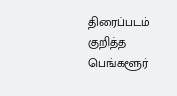திரைப்படம் குறித்த பெங்களூர்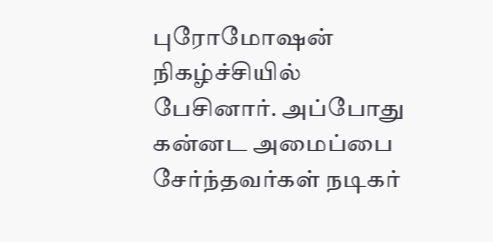புரோமோஷன் நிகழ்ச்சியில் பேசினார். அப்போது கன்னட அமைப்பை சேர்ந்தவர்கள் நடிகர்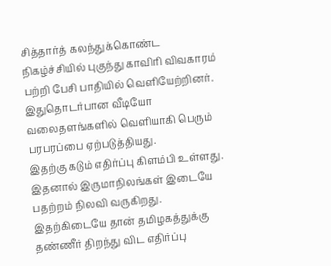சித்தார்த் கலந்துக்கொண்ட நிகழ்ச்சியில் புகுந்து காவிரி விவகாரம் பற்றி பேசி பாதியில் வெளியேற்றினர். இதுதொடர்பான வீடியோ வலைதளங்களில் வெளியாகி பெரும் பரபரப்பை ஏற்படுத்தியது.
இதற்கு கடும் எதிர்ப்பு கிளம்பி உள்ளது. இதனால் இருமாநிலங்கள் இடையே பதற்றம் நிலவி வருகிறது. இதற்கிடையே தான் தமிழகத்துக்கு தண்ணீர் திறந்து விட எதிர்ப்பு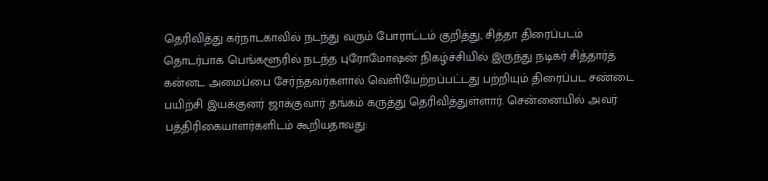தெரிவித்து கர்நாடகாவில் நடந்து வரும் போராட்டம் குறித்து, சித்தா திரைப்படம் தொடர்பாக பெங்களூரில் நடந்த புரோமோஷன் நிகழ்ச்சியில் இருந்து நடிகர் சித்தார்த் கன்னட அமைப்பை சேர்ந்தவர்களால் வெளியேற்றப்பட்டது பற்றியும் திரைப்பட சண்டை பயிற்சி இயக்குனர் ஜாக்குவார் தங்கம் கருத்து தெரிவித்துள்ளார். சென்னையில் அவர் பத்திரிகையாளர்களிடம் கூறியதாவது: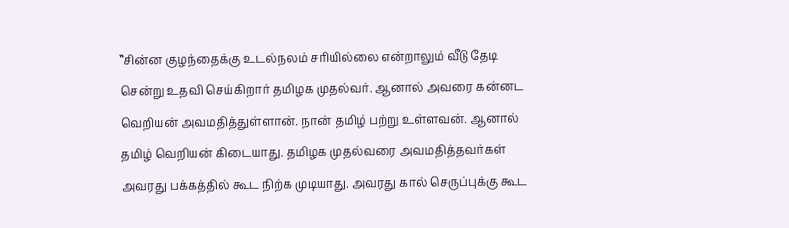‛‛சின்ன குழந்தைக்கு உடல்நலம் சரியில்லை என்றாலும் வீடு தேடி சென்று உதவி செய்கிறார் தமிழக முதல்வர். ஆனால் அவரை கன்னட வெறியன் அவமதித்துள்ளான். நான் தமிழ் பற்று உள்ளவன். ஆனால் தமிழ் வெறியன் கிடையாது. தமிழக முதல்வரை அவமதித்தவர்கள் அவரது பக்கத்தில் கூட நிற்க முடியாது. அவரது கால் செருப்புக்கு கூட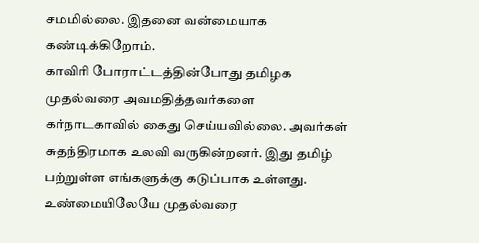சமமில்லை. இதனை வன்மையாக கண்டிக்கிறோம்.
காவிரி போராட்டத்தின்போது தமிழக முதல்வரை அவமதித்தவர்களை கர்நாடகாவில் கைது செய்யவில்லை. அவர்கள் சுதந்திரமாக உலவி வருகின்றனர். இது தமிழ் பற்றுள்ள எங்களுக்கு கடுப்பாக உள்ளது. உண்மையிலேயே முதல்வரை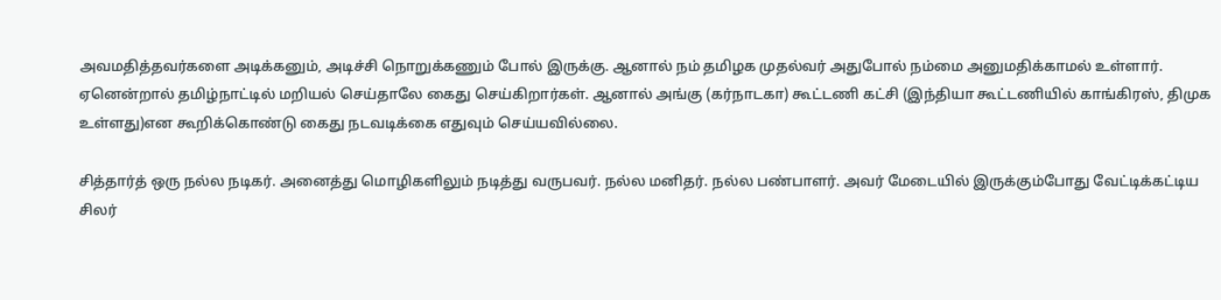அவமதித்தவர்களை அடிக்கனும், அடிச்சி நொறுக்கணும் போல் இருக்கு. ஆனால் நம் தமிழக முதல்வர் அதுபோல் நம்மை அனுமதிக்காமல் உள்ளார். ஏனென்றால் தமிழ்நாட்டில் மறியல் செய்தாலே கைது செய்கிறார்கள். ஆனால் அங்கு (கர்நாடகா) கூட்டணி கட்சி (இந்தியா கூட்டணியில் காங்கிரஸ், திமுக உள்ளது)என கூறிக்கொண்டு கைது நடவடிக்கை எதுவும் செய்யவில்லை.

சித்தார்த் ஒரு நல்ல நடிகர். அனைத்து மொழிகளிலும் நடித்து வருபவர். நல்ல மனிதர். நல்ல பண்பாளர். அவர் மேடையில் இருக்கும்போது வேட்டிக்கட்டிய சிலர்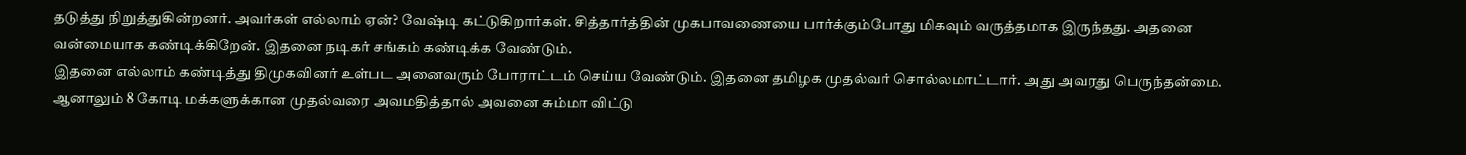தடுத்து நிறுத்துகின்றனர். அவர்கள் எல்லாம் ஏன்? வேஷ்டி கட்டுகிறார்கள். சித்தார்த்தின் முகபாவணையை பார்க்கும்போது மிகவும் வருத்தமாக இருந்தது. அதனை வன்மையாக கண்டிக்கிறேன். இதனை நடிகர் சங்கம் கண்டிக்க வேண்டும்.
இதனை எல்லாம் கண்டித்து திமுகவினர் உள்பட அனைவரும் போராட்டம் செய்ய வேண்டும். இதனை தமிழக முதல்வர் சொல்லமாட்டார். அது அவரது பெருந்தன்மை. ஆனாலும் 8 கோடி மக்களுக்கான முதல்வரை அவமதித்தால் அவனை சும்மா விட்டு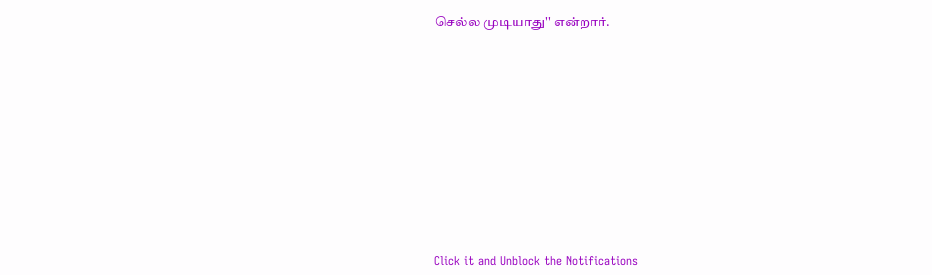செல்ல முடியாது'' என்றார்.












Click it and Unblock the Notifications